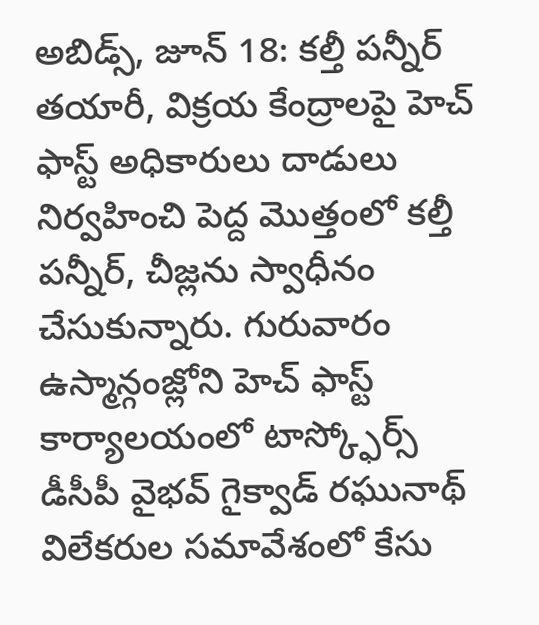అబిడ్స్, జూన్ 18: కల్తీ పన్నీర్ తయారీ, విక్రయ కేంద్రాలపై హెచ్ ఫాస్ట్ అధికారులు దాడులు నిర్వహించి పెద్ద మొత్తంలో కల్తీ పన్నీర్, చీజ్లను స్వాధీనం చేసుకున్నారు. గురువారం ఉస్మాన్గంజ్లోని హెచ్ ఫాస్ట్ కార్యాలయంలో టాస్క్ఫోర్స్ డీసీపీ వైభవ్ గైక్వాడ్ రఘునాథ్ విలేకరుల సమావేశంలో కేసు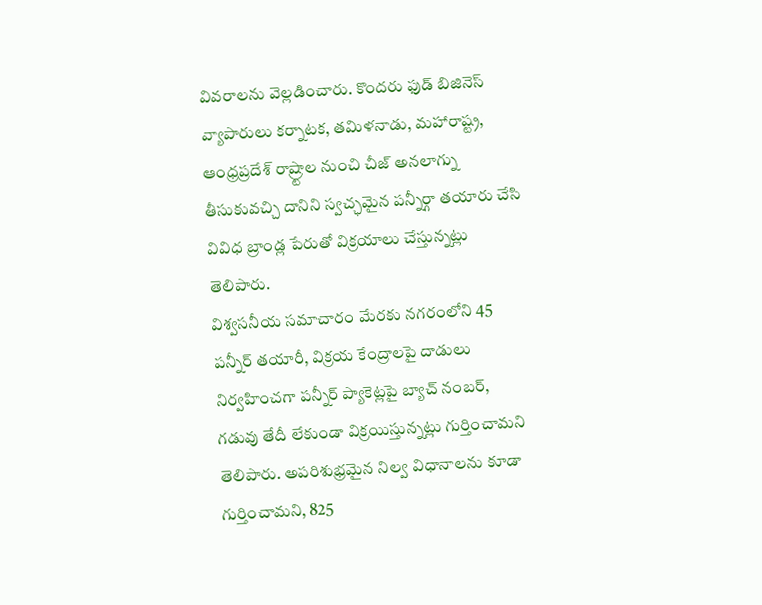వివరాలను వెల్లడించారు. కొందరు ఫుడ్ బిజినెస్ వ్యాపారులు కర్నాటక, తమిళనాడు, మహారాష్ట్ర, ఆంధ్రప్రదేశ్ రాష్ర్టాల నుంచి చీజ్ అనలాగ్ను తీసుకువచ్చి దానిని స్వచ్ఛమైన పన్నీర్గా తయారు చేసి వివిధ బ్రాండ్ల పేరుతో విక్రయాలు చేస్తున్నట్లు తెలిపారు.
విశ్వసనీయ సమాచారం మేరకు నగరంలోని 45 పన్నీర్ తయారీ, విక్రయ కేంద్రాలపై దాడులు నిర్వహించగా పన్నీర్ ప్యాకెట్లపై బ్యాచ్ నంబర్, గడువు తేదీ లేకుండా విక్రయిస్తున్నట్లు గుర్తించామని తెలిపారు. అపరిశుభ్రమైన నిల్వ విధానాలను కూడా గుర్తించామని, 825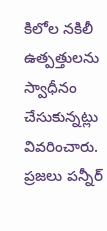కిలోల నకిలీ ఉత్పత్తులను స్వాధీనం చేసుకున్నట్లు వివరించారు. ప్రజలు పన్నీర్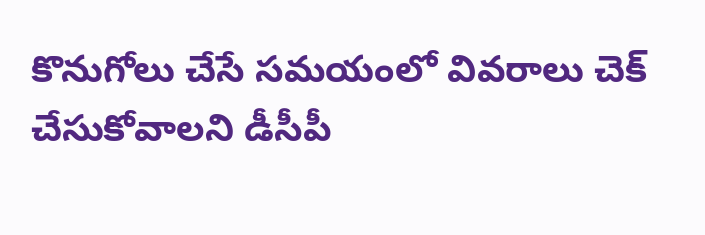కొనుగోలు చేసే సమయంలో వివరాలు చెక్ చేసుకోవాలని డీసీపీ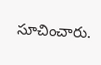సూచించారు.